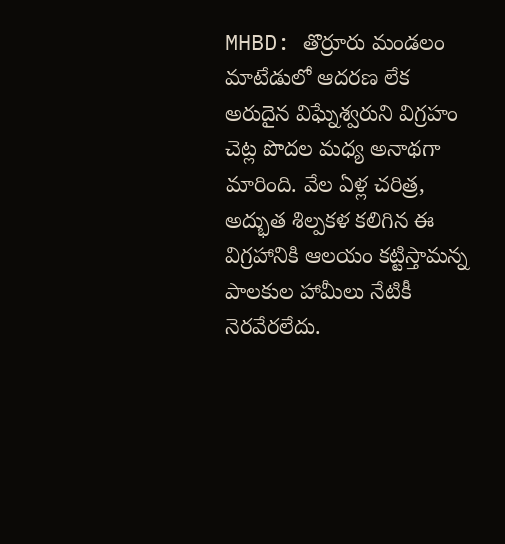MHBD: తొర్రూరు మండలం మాటేడులో ఆదరణ లేక అరుదైన విఘ్నేశ్వరుని విగ్రహం చెట్ల పొదల మధ్య అనాథగా మారింది. వేల ఏళ్ల చరిత్ర, అద్భుత శిల్పకళ కలిగిన ఈ విగ్రహానికి ఆలయం కట్టిస్తామన్న పాలకుల హామీలు నేటికీ నెరవేరలేదు.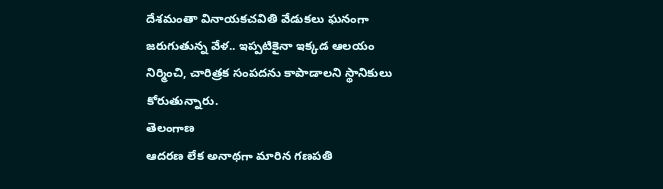దేశమంతా వినాయకచవితి వేడుకలు ఘనంగా జరుగుతున్న వేళ.. ఇప్పటికైనా ఇక్కడ ఆలయం నిర్మించి, చారిత్రక సంపదను కాపాడాలని స్థానికులు కోరుతున్నారు.
తెలంగాణ
ఆదరణ లేక అనాథగా మారిన గణపతి